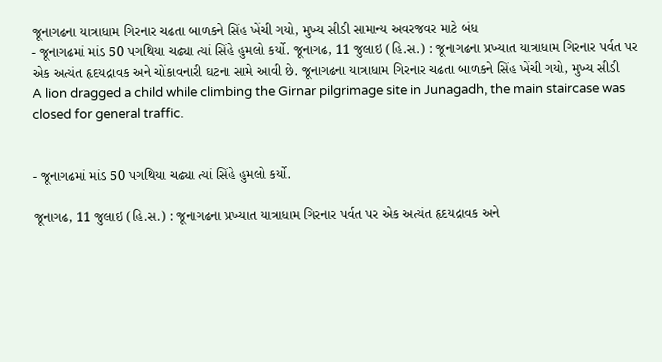જૂનાગઢના યાત્રાધામ ગિરનાર ચઢતા બાળકને સિંહ ખેંચી ગયો, મુખ્ય સીડી સામાન્ય અવરજવર માટે બંધ
- જૂનાગઢમાં માંડ 50 પગથિયા ચઢ્યા ત્યાં સિંહે હુમલો કર્યો. જૂનાગઢ, 11 જુલાઇ (હિ.સ.) : જૂનાગઢના પ્રખ્યાત યાત્રાધામ ગિરનાર પર્વત પર એક અત્યંત હૃદયદ્રાવક અને ચોંકાવનારી ઘટના સામે આવી છે. જૂનાગઢના યાત્રાધામ ગિરનાર ચઢતા બાળકને સિંહ ખેંચી ગયો, મુખ્ય સીડી
A lion dragged a child while climbing the Girnar pilgrimage site in Junagadh, the main staircase was closed for general traffic.


- જૂનાગઢમાં માંડ 50 પગથિયા ચઢ્યા ત્યાં સિંહે હુમલો કર્યો.

જૂનાગઢ, 11 જુલાઇ (હિ.સ.) : જૂનાગઢના પ્રખ્યાત યાત્રાધામ ગિરનાર પર્વત પર એક અત્યંત હૃદયદ્રાવક અને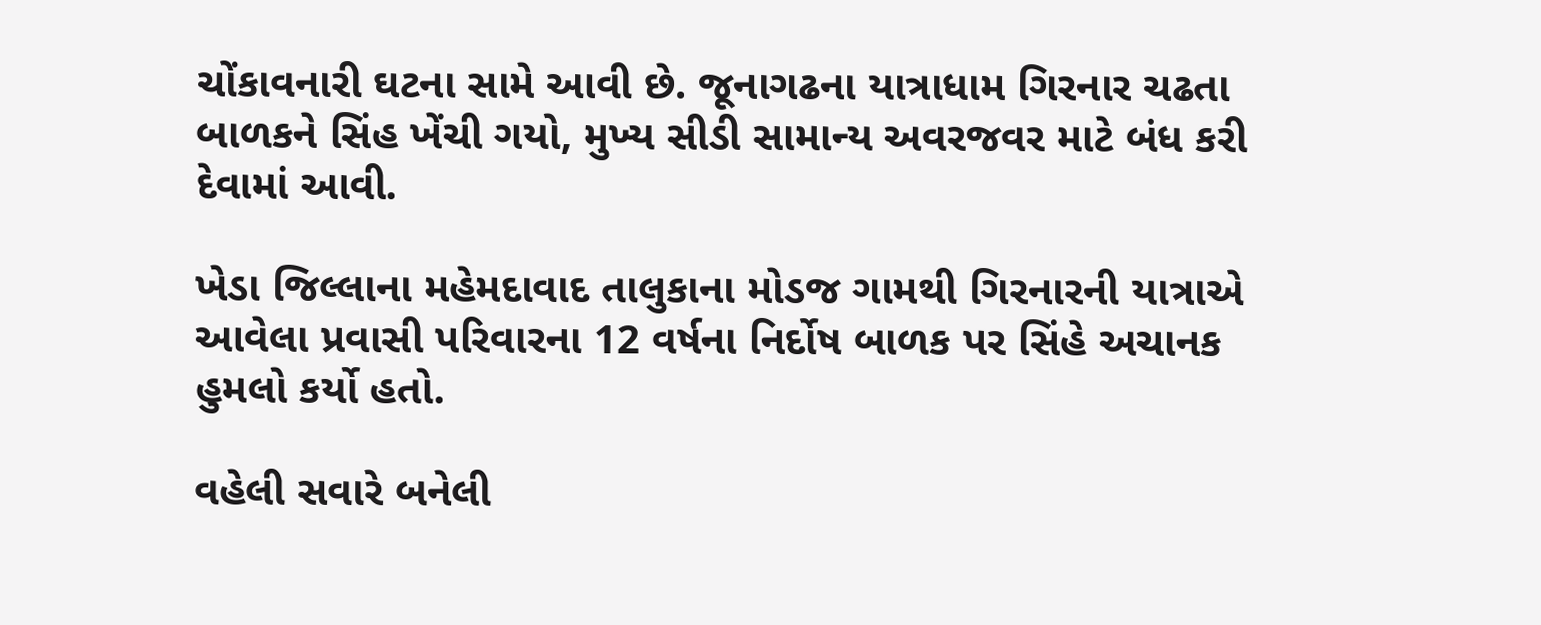ચોંકાવનારી ઘટના સામે આવી છે. જૂનાગઢના યાત્રાધામ ગિરનાર ચઢતા બાળકને સિંહ ખેંચી ગયો, મુખ્ય સીડી સામાન્ય અવરજવર માટે બંધ કરી દેવામાં આવી.

ખેડા જિલ્લાના મહેમદાવાદ તાલુકાના મોડજ ગામથી ગિરનારની યાત્રાએ આવેલા પ્રવાસી પરિવારના 12 વર્ષના નિર્દોષ બાળક પર સિંહે અચાનક હુમલો કર્યો હતો.

વહેલી સવારે બનેલી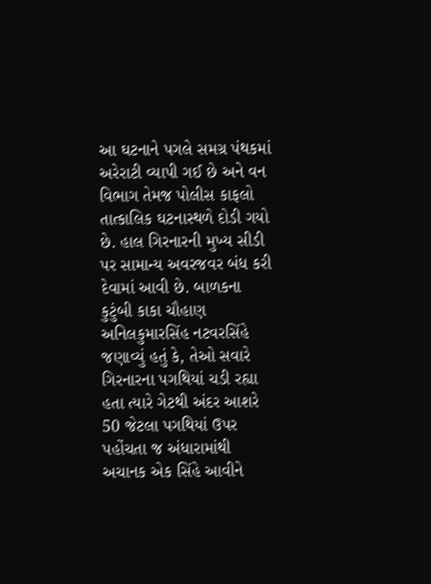આ ઘટનાને પગલે સમગ્ર પંથકમાં અરેરાટી વ્યાપી ગઈ છે અને વન વિભાગ તેમજ પોલીસ કાફલો તાત્કાલિક ઘટનાસ્થળે દોડી ગયો છે. હાલ ગિરનારની મુખ્ય સીડી પર સામાન્ય અવરજવર બંધ કરી દેવામાં આવી છે. બાળકના કુટુંબી કાકા ચૌહાણ અનિલકુમારસિંહ નટવરસિંહે જણાવ્યું હતું કે, તેઓ સવારે ગિરનારના પગથિયાં ચડી રહ્યા હતા ત્યારે ગેટથી અંદર આશરે 50 જેટલા પગથિયાં ઉપર પહોંચતા જ અંધારામાંથી અચાનક એક સિંહે આવીને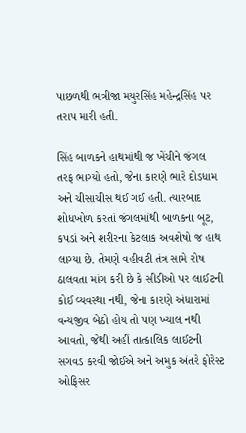પાછળથી ભત્રીજા મયુરસિંહ મહેન્દ્રસિંહ પર તરાપ મારી હતી.

સિંહ બાળકને હાથમાંથી જ ખેંચીને જંગલ તરફ ભાગ્યો હતો, જેના કારણે ભારે દોડધામ અને ચીસાચીસ થઈ ગઈ હતી. ત્યારબાદ શોધખોળ કરતાં જંગલમાંથી બાળકના બૂટ, કપડાં અને શરીરના કેટલાક અવશેષો જ હાથ લાગ્યા છે. તેમણે વહીવટી તંત્ર સામે રોષ ઠાલવતા માંગ કરી છે કે સીડીઓ પર લાઈટની કોઈ વ્યવસ્થા નથી, જેના કારણે અંધારામાં વન્યજીવ બેઠો હોય તો પણ ખ્યાલ નથી આવતો, જેથી અહીં તાત્કાલિક લાઈટની સગવડ કરવી જોઈએ અને અમુક અંતરે ફોરેસ્ટ ઓફિસર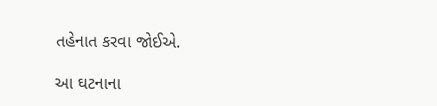તહેનાત કરવા જોઈએ.

આ ઘટનાના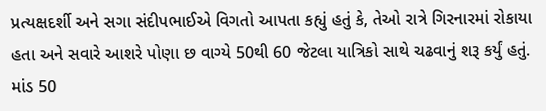પ્રત્યક્ષદર્શી અને સગા સંદીપભાઈએ વિગતો આપતા કહ્યું હતું કે, તેઓ રાત્રે ગિરનારમાં રોકાયા હતા અને સવારે આશરે પોણા છ વાગ્યે 50થી 60 જેટલા યાત્રિકો સાથે ચઢવાનું શરૂ કર્યું હતું. માંડ 50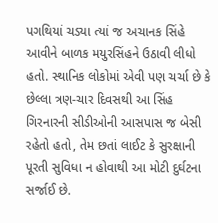પગથિયાં ચડ્યા ત્યાં જ અચાનક સિંહે આવીને બાળક મયુરસિંહને ઉઠાવી લીધો હતો. સ્થાનિક લોકોમાં એવી પણ ચર્ચા છે કે છેલ્લા ત્રણ-ચાર દિવસથી આ સિંહ ગિરનારની સીડીઓની આસપાસ જ બેસી રહેતો હતો, તેમ છતાં લાઈટ કે સુરક્ષાની પૂરતી સુવિધા ન હોવાથી આ મોટી દુર્ઘટના સર્જાઈ છે.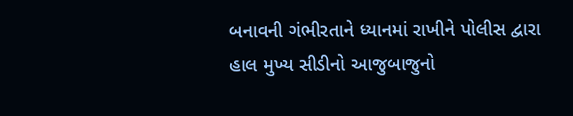બનાવની ગંભીરતાને ધ્યાનમાં રાખીને પોલીસ દ્વારા હાલ મુખ્ય સીડીનો આજુબાજુનો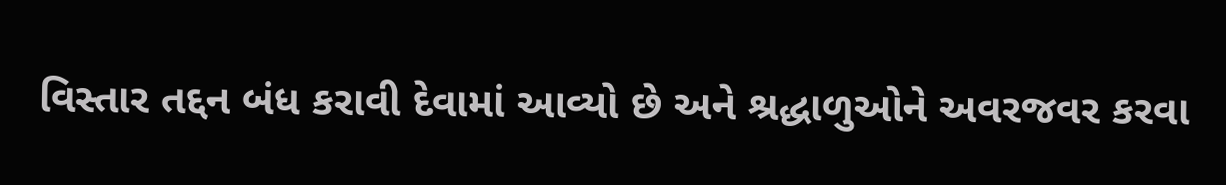વિસ્તાર તદ્દન બંધ કરાવી દેવામાં આવ્યો છે અને શ્રદ્ધાળુઓને અવરજવર કરવા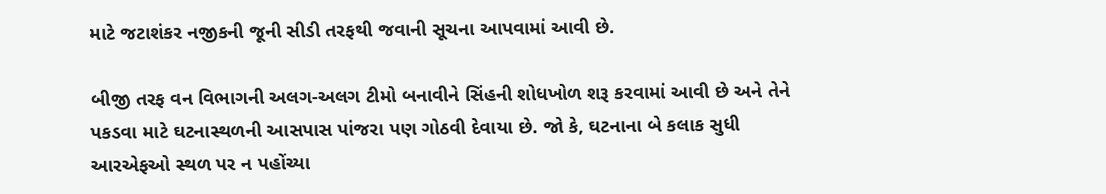માટે જટાશંકર નજીકની જૂની સીડી તરફથી જવાની સૂચના આપવામાં આવી છે.

બીજી તરફ વન વિભાગની અલગ-અલગ ટીમો બનાવીને સિંહની શોધખોળ શરૂ કરવામાં આવી છે અને તેને પકડવા માટે ઘટનાસ્થળની આસપાસ પાંજરા પણ ગોઠવી દેવાયા છે. જો કે, ઘટનાના બે કલાક સુધી આરએફઓ સ્થળ પર ન પહોંચ્યા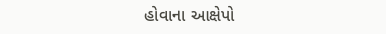હોવાના આક્ષેપો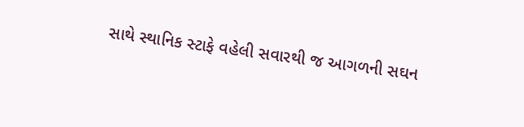સાથે સ્થાનિક સ્ટાફે વહેલી સવારથી જ આગળની સઘન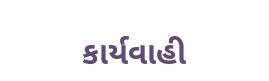કાર્યવાહી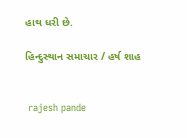હાથ ધરી છે.

હિન્દુસ્થાન સમાચાર / હર્ષ શાહ


 rajesh pande